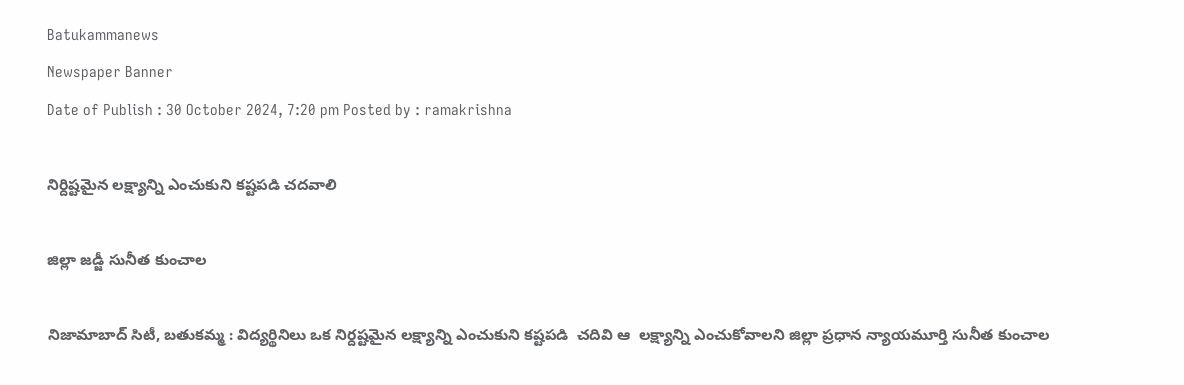Batukammanews
Newspaper Banner
Date of Publish : 30 October 2024, 7:20 pm Posted by : ramakrishna

నిర్దిష్టమైన లక్ష్యాన్ని ఎంచుకుని కష్టపడి చదవాలి

జిల్లా జడ్జీ సునీత కుంచాల

నిజామాబాద్ సిటీ, బతుకమ్మ : విద్యర్థినిలు ఒక నిర్దష్టమైన లక్ష్యాన్ని ఎంచుకుని కష్టపడి  చదివి ఆ  లక్ష్యాన్ని ఎంచుకోవాలని జిల్లా ప్రధాన న్యాయమూర్తి సునీత కుంచాల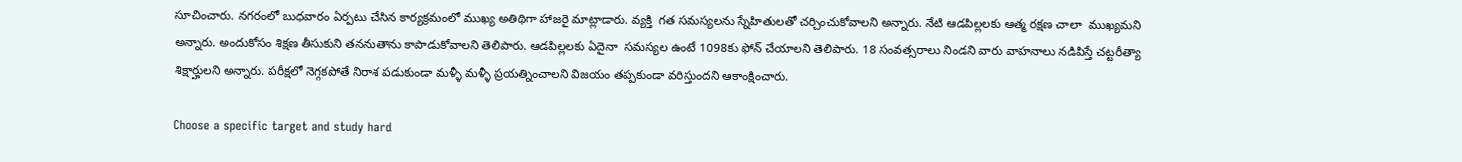సూచించారు. నగరంలో బుధవారం ఏర్పటు చేసిన కార్యక్రమంలో ముఖ్య అతిథిగా హాజరై మాట్లాడారు. వ్యక్తి  గత సమస్యలను స్నేహితులతో చర్చించుకోవాలని అన్నారు. నేటి ఆడపిల్లలకు ఆత్మ రక్షణ చాలా  ముఖ్యమని అన్నారు. అందుకోసం శిక్షణ తీసుకుని తననుతాను కాపాడుకోవాలని తెలిపారు. ఆడపిల్లలకు ఏదైనా  సమస్యల ఉంటే 1098కు ఫోన్ చేయాలని తెలిపారు. 18 సంవత్సరాలు నిండని వారు వాహనాలు నడిపిస్తే చట్టరీత్యా శిక్షార్హులని అన్నారు. పరీక్షలో నెగ్గకపోతే నిరాశ పడుకుండా మళ్ళీ మళ్ళీ ప్రయత్నించాలని విజయం తప్పకుండా వరిస్తుందని ఆకాంక్షించారు.

Choose a specific target and study hard